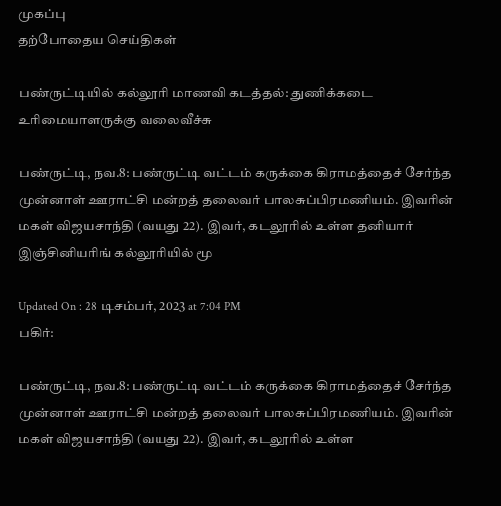முகப்பு
தற்போதைய செய்திகள்

பண்ருட்டியில் கல்லூரி மாணவி கடத்தல்: துணிக்கடை உரிமையாளருக்கு வலைவீச்சு

பண்ருட்டி, நவ.8: பண்ருட்டி வட்டம் கருக்கை கிராமத்தைச் சேர்ந்த முன்னாள் ஊராட்சி மன்றத் தலைவர் பாலசுப்பிரமணியம். இவரின் மகள் விஜயசாந்தி (வயது 22). இவர், கடலூரில் உள்ள தனியார் இஞ்சினியரிங் கல்லூரியில் மூ

Updated On : 28 டிசம்பர், 2023 at 7:04 PM
பகிர்:

பண்ருட்டி, நவ.8: பண்ருட்டி வட்டம் கருக்கை கிராமத்தைச் சேர்ந்த முன்னாள் ஊராட்சி மன்றத் தலைவர் பாலசுப்பிரமணியம். இவரின் மகள் விஜயசாந்தி (வயது 22). இவர், கடலூரில் உள்ள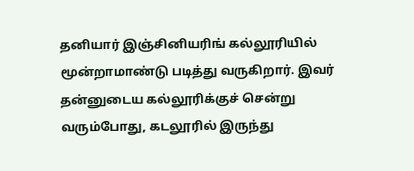தனியார் இஞ்சினியரிங் கல்லூரியில் மூன்றாமாண்டு படித்து வருகிறார். இவர் தன்னுடைய கல்லூரிக்குச் சென்று வரும்போது, கடலூரில் இருந்து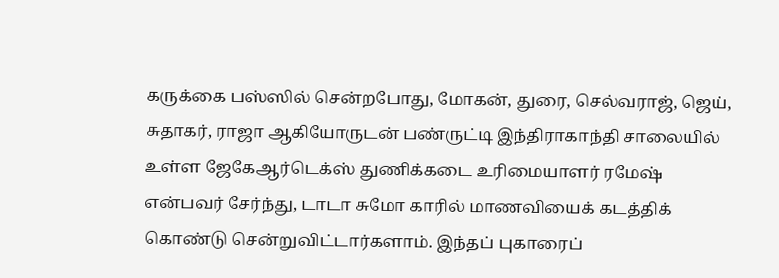கருக்கை பஸ்ஸில் சென்றபோது, மோகன், துரை, செல்வராஜ், ஜெய், சுதாகர், ராஜா ஆகியோருடன் பண்ருட்டி இந்திராகாந்தி சாலையில் உள்ள ஜேகேஆர்டெக்ஸ் துணிக்கடை உரிமையாளர் ரமேஷ் என்பவர் சேர்ந்து, டாடா சுமோ காரில் மாணவியைக் கடத்திக் கொண்டு சென்றுவிட்டார்களாம். இந்தப் புகாரைப்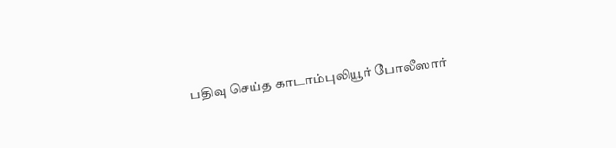பதிவு செய்த காடாம்புலியூர் போலீஸார்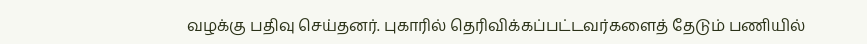வழக்கு பதிவு செய்தனர். புகாரில் தெரிவிக்கப்பட்டவர்களைத் தேடும் பணியில்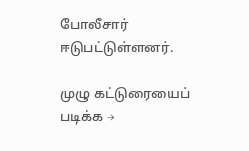போலீசார் ஈடுபட்டுள்ளனர்.

முழு கட்டுரையைப் படிக்க →